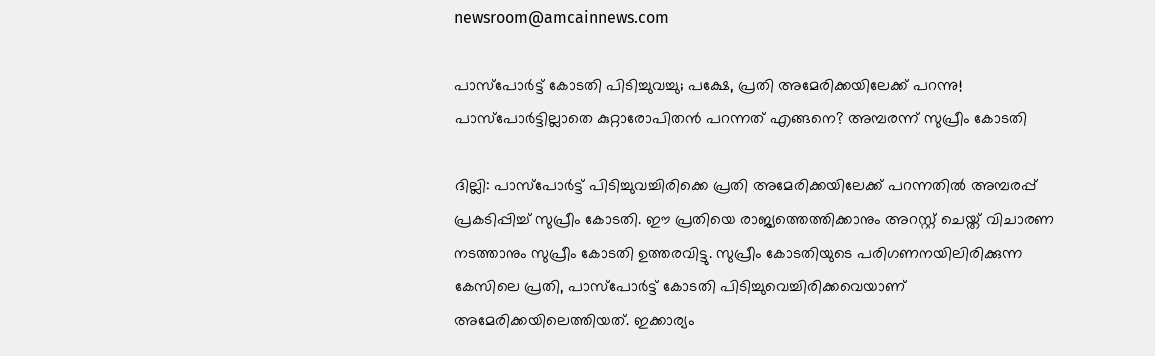newsroom@amcainnews.com

പാസ്പോർട്ട് കോടതി പിടിച്ചുവച്ചു; പക്ഷേ, പ്രതി അമേരിക്കയിലേക്ക് പറന്നു! പാസ്പോർട്ടില്ലാതെ കുറ്റാരോപിതൻ പറന്നത് എങ്ങനെ? അമ്പരന്ന് സുപ്രീം കോടതി

ദില്ലി: പാസ്പോർട്ട് പിടിച്ചുവച്ചിരിക്കെ പ്രതി അമേരിക്കയിലേക്ക് പറന്നതിൽ അമ്പരപ്പ് പ്രകടിപ്പിച്ച് സുപ്രീം കോടതി. ഈ പ്രതിയെ രാജ്യത്തെത്തിക്കാനും അറസ്റ്റ് ചെയ്ത് വിചാരണ നടത്താനും സുപ്രീം കോടതി ഉത്തരവിട്ടു. സുപ്രീം കോടതിയുടെ പരിഗണനയിലിരിക്കുന്ന കേസിലെ പ്രതി, പാസ്പോർട്ട് കോടതി പിടിച്ചുവെച്ചിരിക്കവെയാണ് അമേരിക്കയിലെത്തിയത്. ഇക്കാര്യം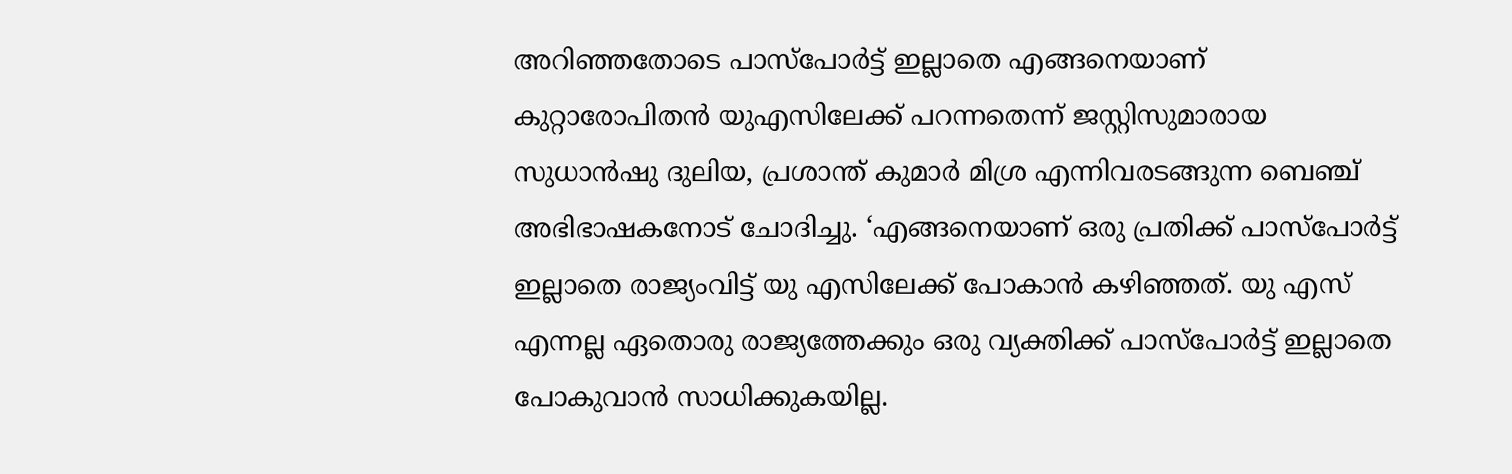അറിഞ്ഞതോടെ പാസ്പോർട്ട് ഇല്ലാതെ എങ്ങനെയാണ് കുറ്റാരോപിതൻ യുഎസിലേക്ക് പറന്നതെന്ന് ജസ്റ്റിസുമാരായ സുധാൻഷു ദുലിയ, പ്രശാന്ത് കുമാർ മിശ്ര എന്നിവരടങ്ങുന്ന ബെഞ്ച് അഭിഭാഷകനോട് ചോദിച്ചു. ‘എങ്ങനെയാണ് ഒരു പ്രതിക്ക് പാസ്പോർട്ട് ഇല്ലാതെ രാജ്യംവിട്ട് യു എസിലേക്ക് പോകാൻ കഴിഞ്ഞത്. യു എസ് എന്നല്ല ഏതൊരു രാജ്യത്തേക്കും ഒരു വ്യക്തിക്ക് പാസ്പോർട്ട് ഇല്ലാതെ പോകുവാൻ സാധിക്കുകയില്ല.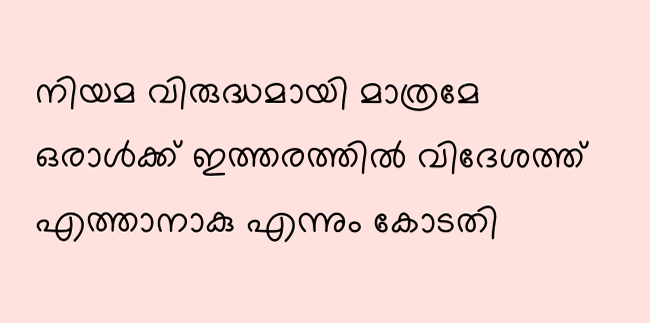നിയമ വിരുദ്ധമായി മാത്രമേ ഒരാൾക്ക് ഇത്തരത്തിൽ വിദേശത്ത് എത്താനാകു എന്നും കോടതി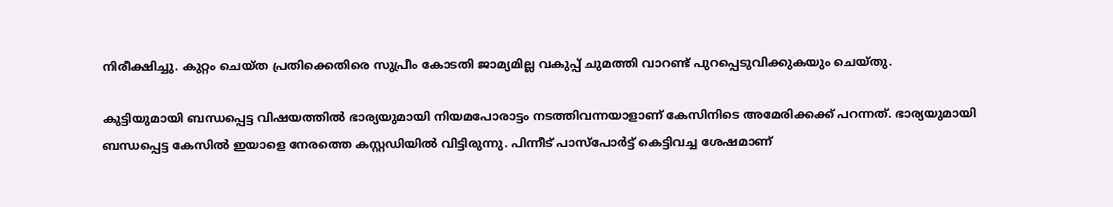നിരീക്ഷിച്ചു. കുറ്റം ചെയ്ത പ്രതിക്കെതിരെ സുപ്രീം കോടതി ജാമ്യമില്ല വകുപ്പ് ചുമത്തി വാറണ്ട് പുറപ്പെടുവിക്കുകയും ചെയ്തു.

കുട്ടിയുമായി ബന്ധപ്പെട്ട വിഷയത്തിൽ ഭാര്യയുമായി നിയമപോരാട്ടം നടത്തിവന്നയാളാണ് കേസിനിടെ അമേരിക്കക്ക് പറന്നത്. ഭാര്യയുമായി ബന്ധപ്പെട്ട കേസിൽ ഇയാളെ നേരത്തെ കസ്റ്റഡിയിൽ വിട്ടിരുന്നു. പിന്നീട് പാസ്പോർട്ട് കെട്ടിവച്ച ശേഷമാണ്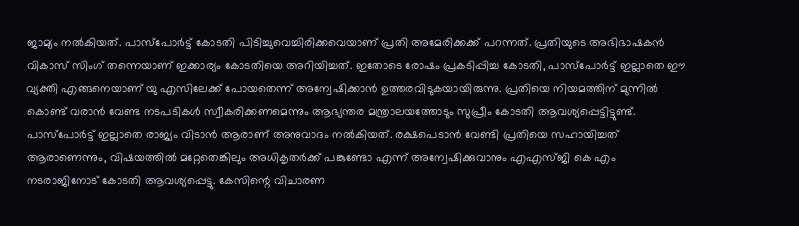ജാമ്യം നൽകിയത്. പാസ്പോർട്ട് കോടതി പിടിച്ചുവെച്ചിരിക്കവെയാണ് പ്രതി അമേരിക്കക്ക് പറന്നത്. പ്രതിയുടെ അഭിഭാഷകൻ വികാസ് സിംഗ് തന്നെയാണ് ഇക്കാര്യം കോടതിയെ അറിയിച്ചത്. ഇതോടെ രോഷം പ്രകടിപ്പിച്ച കോടതി, പാസ്പോർട്ട് ഇല്ലാതെ ഈ വ്യക്തി എങ്ങനെയാണ് യു എസിലേക്ക് പോയതെന്ന് അന്വേഷിക്കാൻ ഉത്തരവിടുകയായിരുന്നു. പ്രതിയെ നിയമത്തിന് മുന്നിൽ കൊണ്ട് വരാൻ വേണ്ട നടപടികൾ സ്വീകരിക്കണമെന്നും ആഭ്യന്തര മന്ത്രാലയത്തോടും സുപ്രീം കോടതി ആവശ്യപ്പെട്ടിട്ടുണ്ട്. പാസ്പോർട്ട് ഇല്ലാതെ രാജ്യം വിടാൻ ആരാണ് അനുവാദം നൽകിയത്. രക്ഷപെടാൻ വേണ്ടി പ്രതിയെ സഹായിച്ചത് ആരാണെന്നും, വിഷയത്തിൽ മറ്റേതെങ്കിലും അധികൃതർക്ക് പങ്കുണ്ടോ എന്ന് അന്വേഷിക്കുവാനും എഎസ്ജി കെ എം നടരാജിനോട് കോടതി ആവശ്യപ്പെട്ടു. കേസിന്റെ വിചാരണ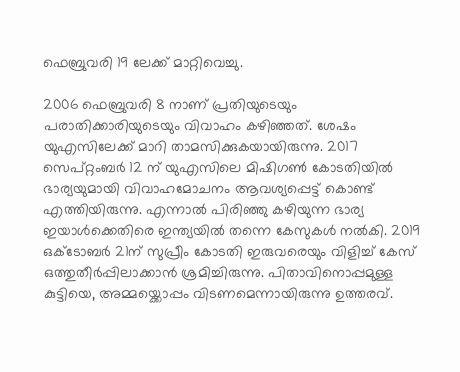ഫെബ്രുവരി 19 ലേക്ക് മാറ്റിവെച്ചു.

2006 ഫെബ്രുവരി 8 നാണ് പ്രതിയുടെയും പരാതിക്കാരിയുടെയും വിവാഹം കഴിഞ്ഞത്. ശേഷം യുഎസിലേക്ക് മാറി താമസിക്കുകയായിരുന്നു. 2017 സെപ്റ്റംബർ 12 ന് യുഎസിലെ മിഷിഗൺ കോടതിയിൽ ഭാര്യയുമായി വിവാഹമോചനം ആവശ്യപ്പെട്ട് കൊണ്ട് എത്തിയിരുന്നു. എന്നാൽ പിരിഞ്ഞു കഴിയുന്ന ഭാര്യ ഇയാൾക്കെതിരെ ഇന്ത്യയിൽ തന്നെ കേസുകൾ നൽകി. 2019 ഒക്ടോബർ 21ന് സുപ്രീം കോടതി ഇരുവരെയും വിളിച്ച് കേസ് ഒത്തുതീർപ്പിലാക്കാൻ ശ്രമിച്ചിരുന്നു. പിതാവിനൊപ്പമുള്ള കുട്ടിയെ, അമ്മയ്ക്കൊപ്പം വിടണമെന്നായിരുന്നു ഉത്തരവ്.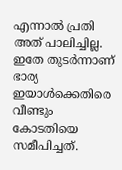എന്നാൽ പ്രതി അത് പാലിച്ചില്ല. ഇതേ തുടർന്നാണ് ഭാര്യ ഇയാൾക്കെതിരെ വീണ്ടും കോടതിയെ സമീപിച്ചത്.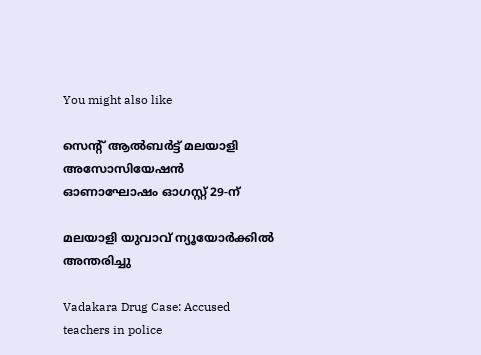You might also like

സെൻ്റ് ആൽബർട്ട് മലയാളി അസോസിയേഷൻ ഓണാഘോഷം ഓഗസ്റ്റ് 29-ന്

മലയാളി യുവാവ് ന്യൂയോർക്കിൽ അന്തരിച്ചു

Vadakara Drug Case: Accused teachers in police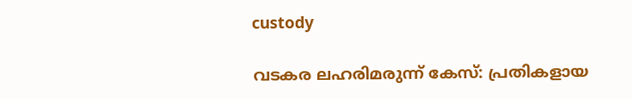custody

വടകര ലഹരിമരുന്ന് കേസ്: പ്രതികളായ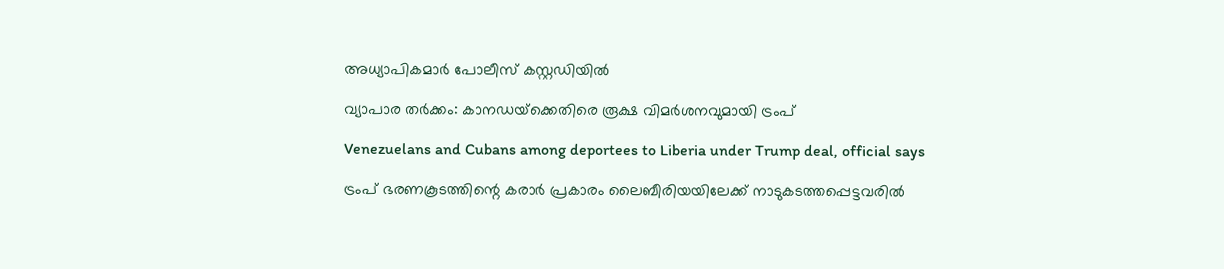അധ്യാപികമാർ പോലീസ് കസ്റ്റഡിയിൽ

വ്യാപാര തര്‍ക്കം: കാനഡയ്‌ക്കെതിരെ രൂക്ഷ വിമർശനവുമായി ട്രംപ്

Venezuelans and Cubans among deportees to Liberia under Trump deal, official says

ട്രംപ് ഭരണകൂടത്തിന്റെ കരാർ പ്രകാരം ലൈബീരിയയിലേക്ക് നാടുകടത്തപ്പെട്ടവരിൽ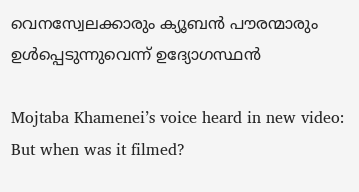വെനസ്വേലക്കാരും ക്യൂബൻ പൗരന്മാരും ഉൾപ്പെടുന്നുവെന്ന് ഉദ്യോഗസ്ഥൻ

Mojtaba Khamenei’s voice heard in new video: But when was it filmed?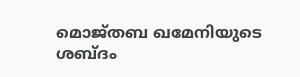മൊജ്തബ ഖമേനിയുടെ ശബ്ദം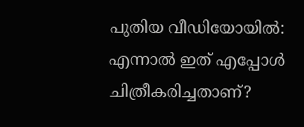പുതിയ വീഡിയോയിൽ: എന്നാൽ ഇത് എപ്പോൾ ചിത്രീകരിച്ചതാണ്?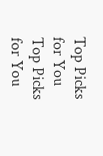Top Picks for You
Top Picks for You